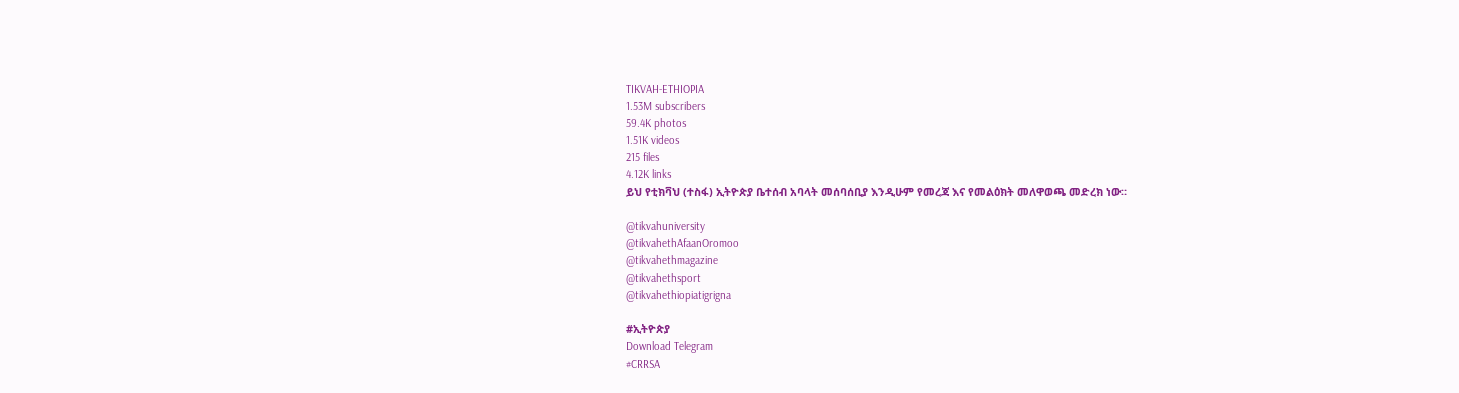TIKVAH-ETHIOPIA
1.53M subscribers
59.4K photos
1.51K videos
215 files
4.12K links
ይህ የቲክቫህ (ተስፋ) ኢትዮጵያ ቤተሰብ አባላት መሰባሰቢያ እንዲሁም የመረጃ እና የመልዕክት መለዋወጫ መድረክ ነው።

@tikvahuniversity
@tikvahethAfaanOromoo
@tikvahethmagazine
@tikvahethsport
@tikvahethiopiatigrigna

#ኢትዮጵያ
Download Telegram
#CRRSA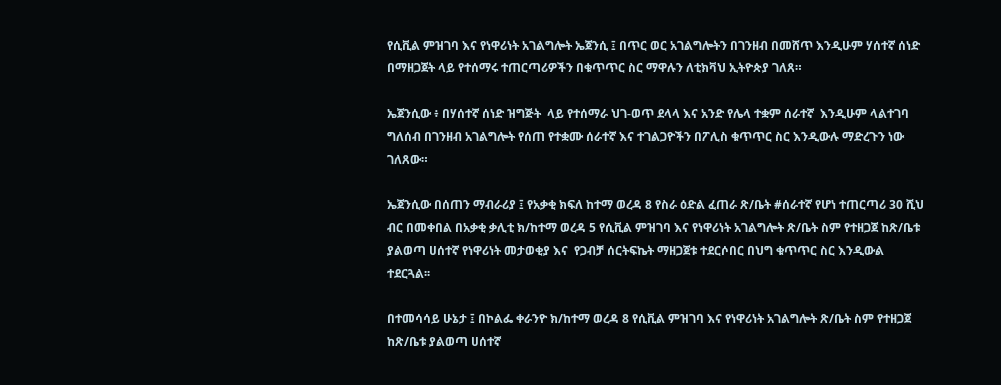የሲቪል ምዝገባ እና የነዋሪነት አገልግሎት ኤጀንሲ ፤ በጥር ወር አገልግሎትን በገንዘብ በመሸጥ እንዲሁም ሃሰተኛ ሰነድ በማዘጋጀት ላይ የተሰማሩ ተጠርጣሪዎችን በቁጥጥር ስር ማዋሉን ለቲክቫህ ኢትዮጵያ ገለጸ።

ኤጀንሲው ፥ በሃሰተኛ ሰነድ ዝግጅት  ላይ የተሰማራ ህገ-ወጥ ደላላ እና አንድ የሌላ ተቋም ሰራተኛ  እንዲሁም ላልተገባ ግለሰብ በገንዘብ አገልግሎት የሰጠ የተቋሙ ሰራተኛ እና ተገልጋዮችን በፖሊስ ቁጥጥር ስር እንዲውሉ ማድረጉን ነው ገለጸው።

ኤጀንሲው በሰጠን ማብራሪያ ፤ የአቃቂ ክፍለ ከተማ ወረዳ 8 የስራ ዕድል ፈጠራ ጽ/ቤት #ሰራተኛ የሆነ ተጠርጣሪ 30 ሺህ ብር በመቀበል በአቃቂ ቃሊቲ ክ/ከተማ ወረዳ 5 የሲቪል ምዝገባ እና የነዋሪነት አገልግሎት ጽ/ቤት ስም የተዘጋጀ ከጽ/ቤቱ ያልወጣ ሀሰተኛ የነዋሪነት መታወቂያ እና  የጋብቻ ሰርትፍኬት ማዘጋጀቱ ተደርሶበር በህግ ቁጥጥር ስር እንዲውል ተደርጓል፡፡

በተመሳሳይ ሁኔታ ፤ በኮልፌ ቀራንዮ ክ/ከተማ ወረዳ 8 የሲቪል ምዝገባ እና የነዋሪነት አገልግሎት ጽ/ቤት ስም የተዘጋጀ ከጽ/ቤቱ ያልወጣ ሀሰተኛ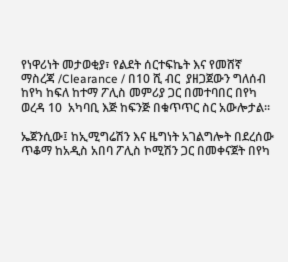የነዋሪነት መታወቂያ፣ የልደት ሰርተፍኬት እና የመሸኛ ማስረጃ /Clearance / በ10 ሺ ብር  ያዘጋጀውን ግለሰብ ከየካ ከፍለ ከተማ ፖሊስ መምሪያ ጋር በመተባበር በየካ ወረዳ 10  አካባቢ እጅ ከፍንጅ በቁጥጥር ስር አውሎታል።

ኤጀንሲው፤ ከኢሚግሬሽን እና ዜግነት አገልግሎት በደረሰው ጥቆማ ከአዲስ አበባ ፖሊስ ኮሚሽን ጋር በመቀናጀት በየካ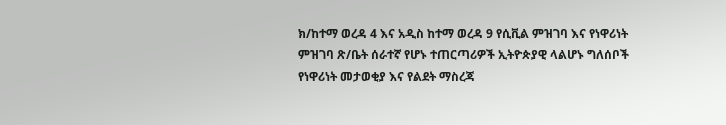ክ/ከተማ ወረዳ 4 እና አዲስ ከተማ ወረዳ 9 የሲቪል ምዝገባ እና የነዋሪነት ምዝገባ ጽ/ቤት ሰራተኛ የሆኑ ተጠርጣሪዎች ኢትዮጵያዊ ላልሆኑ ግለሰቦች የነዋሪነት መታወቂያ እና የልደት ማስረጃ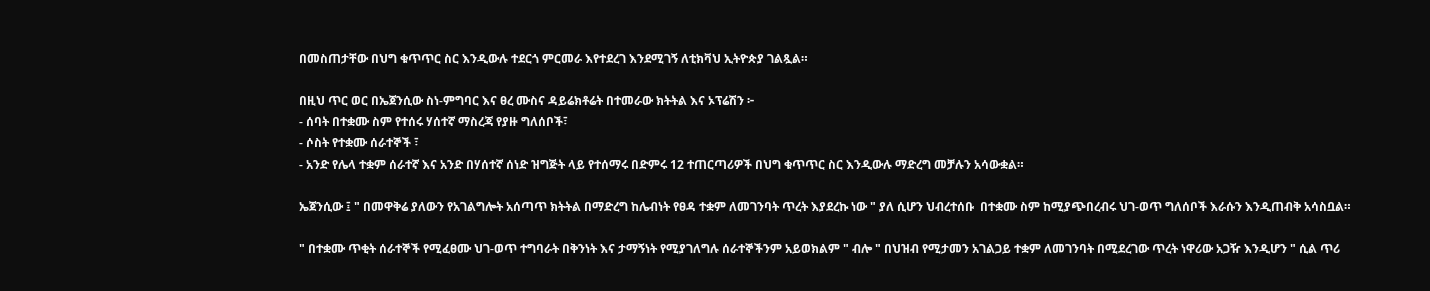በመስጠታቸው በህግ ቁጥጥር ስር እንዲውሉ ተደርጎ ምርመራ እየተደረገ እንደሚገኝ ለቲክቫህ ኢትዮጵያ ገልጿል።

በዚህ ጥር ወር በኤጀንሲው ስነ-ምግባር እና ፀረ ሙስና ዳይሬክቶሬት በተመራው ክትትል እና ኦፕሬሽን ፦
- ሰባት በተቋሙ ስም የተሰሩ ሃሰተኛ ማስረጃ የያዙ ግለሰቦች፣
- ሶስት የተቋሙ ሰራተኞች ፣
- አንድ የሌላ ተቋም ሰራተኛ እና አንድ በሃሰተኛ ሰነድ ዝግጅት ላይ የተሰማሩ በድምሩ 12 ተጠርጣሪዎች በህግ ቁጥጥር ስር እንዲውሉ ማድረግ መቻሉን አሳውቋል።

ኤጀንሲው ፤ " በመዋቅሬ ያለውን የአገልግሎት አሰጣጥ ክትትል በማድረግ ከሌብነት የፀዳ ተቋም ለመገንባት ጥረት እያደረኩ ነው " ያለ ሲሆን ህብረተሰቡ  በተቋሙ ስም ከሚያጭበረብሩ ህገ-ወጥ ግለሰቦች እራሱን እንዲጠብቅ አሳስቧል።

" በተቋሙ ጥቂት ሰራተኞች የሚፈፀሙ ህገ-ወጥ ተግባራት በቅንነት እና ታማኝነት የሚያገለግሉ ሰራተኞችንም አይወክልም " ብሎ " በህዝብ የሚታመን አገልጋይ ተቋም ለመገንባት በሚደረገው ጥረት ነዋሪው አጋዥ እንዲሆን " ሲል ጥሪ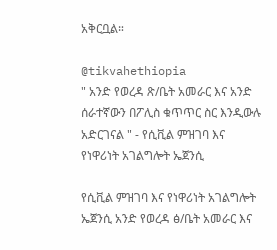አቅርቧል።

@tikvahethiopia
" አንድ የወረዳ ጽ/ቤት አመራር እና አንድ ሰራተኛውን በፖሊስ ቁጥጥር ስር እንዲውሉ አድርገናል " - የሲቪል ምዝገባ እና የነዋሪነት አገልግሎት ኤጀንሲ

የሲቪል ምዝገባ እና የነዋሪነት አገልግሎት ኤጀንሲ አንድ የወረዳ ፅ/ቤት አመራር እና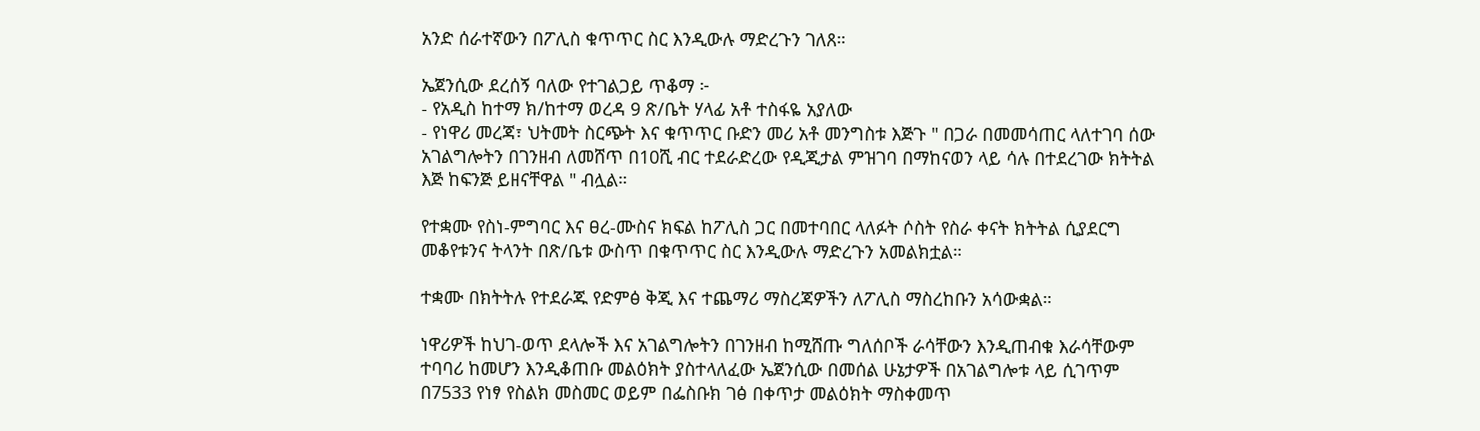አንድ ሰራተኛውን በፖሊስ ቁጥጥር ስር እንዲውሉ ማድረጉን ገለጸ።

ኤጀንሲው ደረሰኝ ባለው የተገልጋይ ጥቆማ ፦
- የአዲስ ከተማ ክ/ከተማ ወረዳ 9 ጽ/ቤት ሃላፊ አቶ ተስፋዬ አያለው
- የነዋሪ መረጃ፣ ህትመት ስርጭት እና ቁጥጥር ቡድን መሪ አቶ መንግስቱ እጅጉ " በጋራ በመመሳጠር ላለተገባ ሰው አገልግሎትን በገንዘብ ለመሸጥ በ10ሺ ብር ተደራድረው የዲጂታል ምዝገባ በማከናወን ላይ ሳሉ በተደረገው ክትትል እጅ ከፍንጅ ይዘናቸዋል " ብሏል።

የተቋሙ የስነ-ምግባር እና ፀረ-ሙስና ክፍል ከፖሊስ ጋር በመተባበር ላለፉት ሶስት የስራ ቀናት ክትትል ሲያደርግ መቆየቱንና ትላንት በጽ/ቤቱ ውስጥ በቁጥጥር ስር እንዲውሉ ማድረጉን አመልክቷል።

ተቋሙ በክትትሉ የተደራጁ የድምፅ ቅጂ እና ተጨማሪ ማስረጃዎችን ለፖሊስ ማስረከቡን አሳውቋል።

ነዋሪዎች ከህገ-ወጥ ደላሎች እና አገልግሎትን በገንዘብ ከሚሸጡ ግለሰቦች ራሳቸውን እንዲጠብቁ እራሳቸውም ተባባሪ ከመሆን እንዲቆጠቡ መልዕክት ያስተላለፈው ኤጀንሲው በመሰል ሁኔታዎች በአገልግሎቱ ላይ ሲገጥም በ7533 የነፃ የስልክ መስመር ወይም በፌስቡክ ገፅ በቀጥታ መልዕክት ማስቀመጥ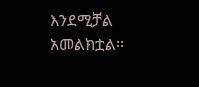እንደሚቻል አመልክቷል።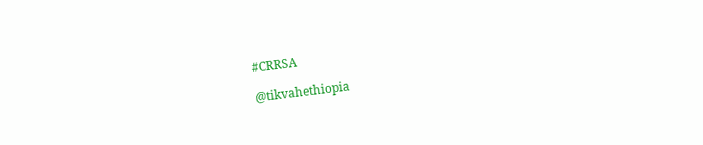#CRRSA

@tikvahethiopia